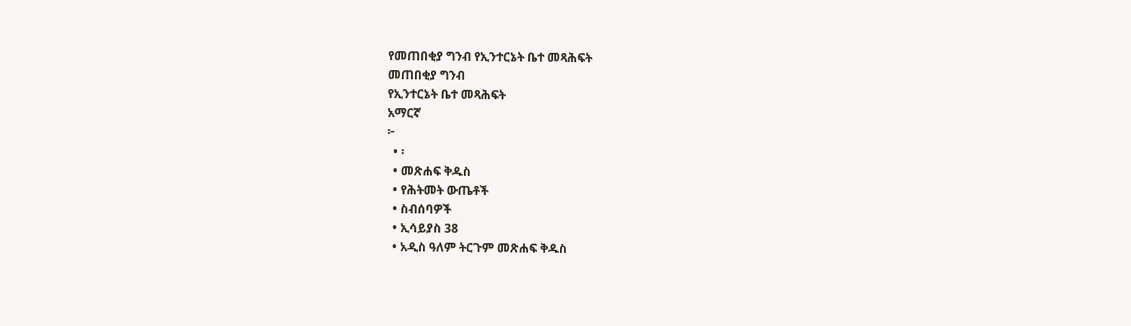የመጠበቂያ ግንብ የኢንተርኔት ቤተ መጻሕፍት
መጠበቂያ ግንብ
የኢንተርኔት ቤተ መጻሕፍት
አማርኛ
፦
  • ፡
  • መጽሐፍ ቅዱስ
  • የሕትመት ውጤቶች
  • ስብሰባዎች
  • ኢሳይያስ 38
  • አዲስ ዓለም ትርጉም መጽሐፍ ቅዱስ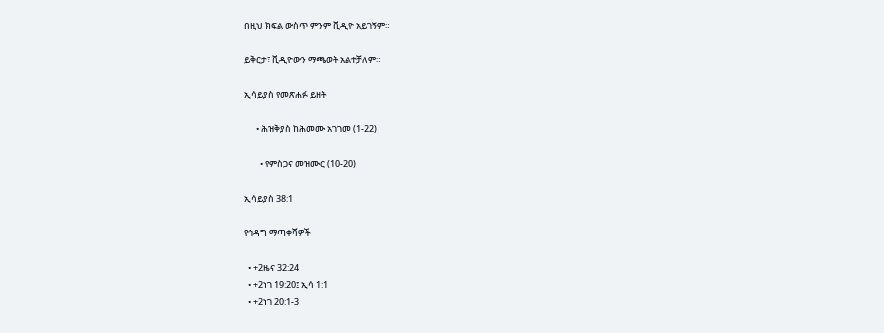በዚህ ክፍል ውስጥ ምንም ቪዲዮ አይገኝም።

ይቅርታ፣ ቪዲዮውን ማጫወት አልተቻለም።

ኢሳይያስ የመጽሐፉ ይዘት

      • ሕዝቅያስ ከሕመሙ አገገመ (1-22)

        • የምስጋና መዝሙር (10-20)

ኢሳይያስ 38:1

የኅዳግ ማጣቀሻዎች

  • +2ዜና 32:24
  • +2ነገ 19:20፤ ኢሳ 1:1
  • +2ነገ 20:1-3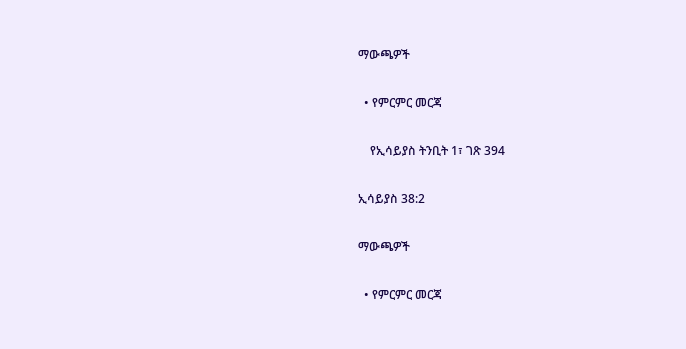ማውጫዎች

  • የምርምር መርጃ

    የኢሳይያስ ትንቢት 1፣ ገጽ 394

ኢሳይያስ 38:2

ማውጫዎች

  • የምርምር መርጃ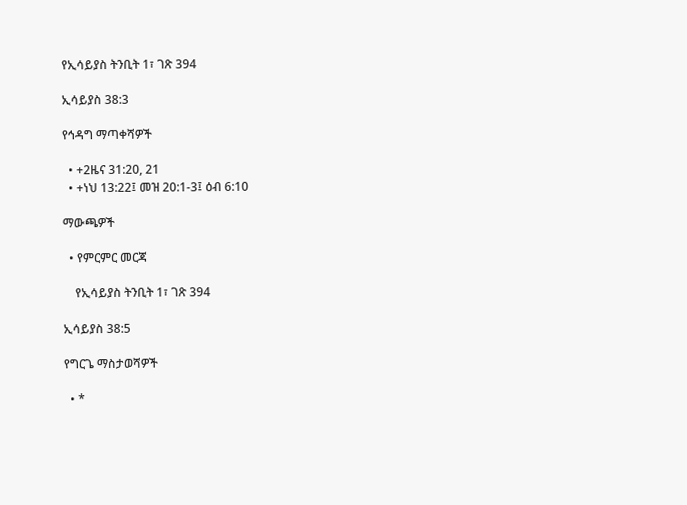የኢሳይያስ ትንቢት 1፣ ገጽ 394

ኢሳይያስ 38:3

የኅዳግ ማጣቀሻዎች

  • +2ዜና 31:20, 21
  • +ነህ 13:22፤ መዝ 20:1-3፤ ዕብ 6:10

ማውጫዎች

  • የምርምር መርጃ

    የኢሳይያስ ትንቢት 1፣ ገጽ 394

ኢሳይያስ 38:5

የግርጌ ማስታወሻዎች

  • *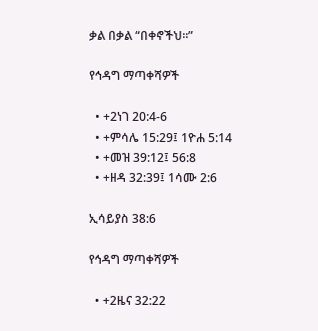ቃል በቃል “በቀኖችህ።”

የኅዳግ ማጣቀሻዎች

  • +2ነገ 20:4-6
  • +ምሳሌ 15:29፤ 1ዮሐ 5:14
  • +መዝ 39:12፤ 56:8
  • +ዘዳ 32:39፤ 1ሳሙ 2:6

ኢሳይያስ 38:6

የኅዳግ ማጣቀሻዎች

  • +2ዜና 32:22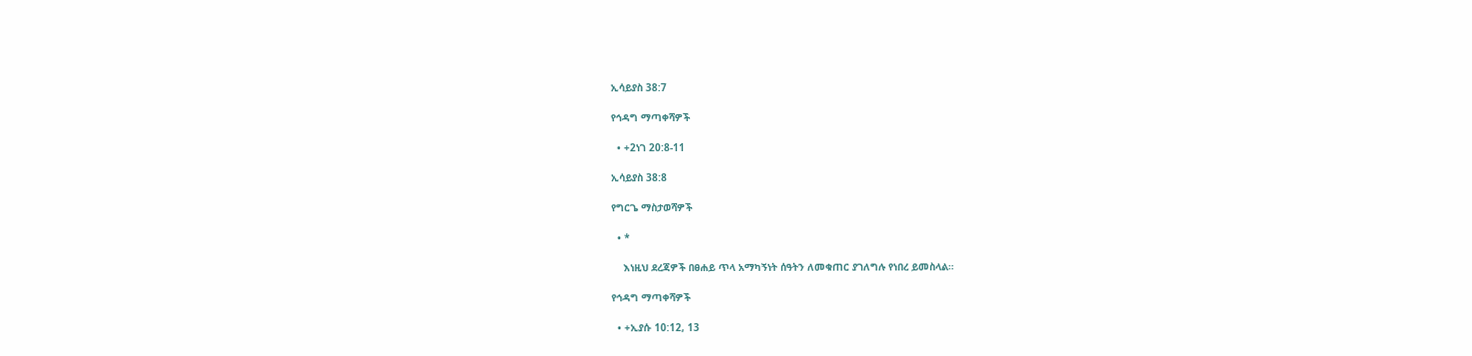ኢሳይያስ 38:7

የኅዳግ ማጣቀሻዎች

  • +2ነገ 20:8-11

ኢሳይያስ 38:8

የግርጌ ማስታወሻዎች

  • *

    እነዚህ ደረጃዎች በፀሐይ ጥላ አማካኝነት ሰዓትን ለመቁጠር ያገለግሉ የነበረ ይመስላል።

የኅዳግ ማጣቀሻዎች

  • +ኢያሱ 10:12, 13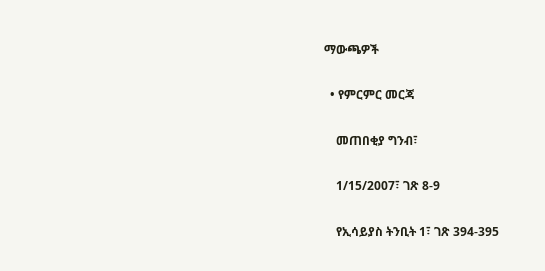ማውጫዎች

  • የምርምር መርጃ

    መጠበቂያ ግንብ፣

    1/15/2007፣ ገጽ 8-9

    የኢሳይያስ ትንቢት 1፣ ገጽ 394-395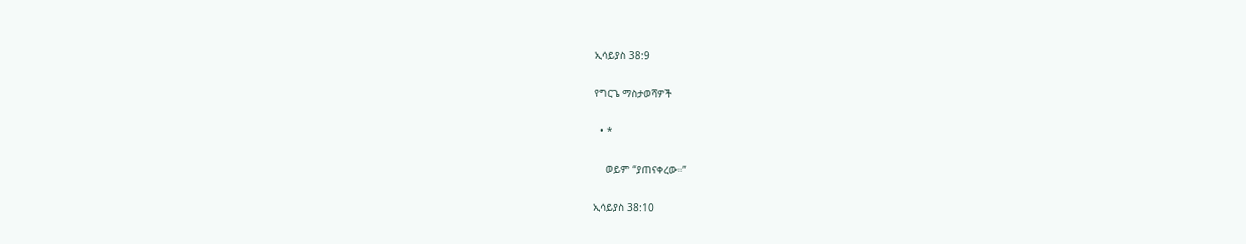ኢሳይያስ 38:9

የግርጌ ማስታወሻዎች

  • *

    ወይም “ያጠናቀረው።”

ኢሳይያስ 38:10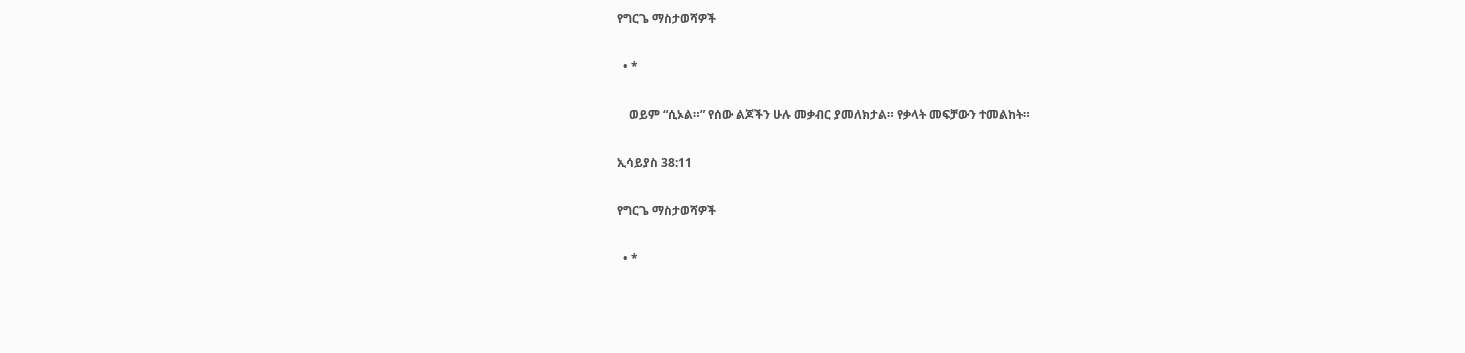የግርጌ ማስታወሻዎች

  • *

    ወይም “ሲኦል።” የሰው ልጆችን ሁሉ መቃብር ያመለክታል። የቃላት መፍቻውን ተመልከት።

ኢሳይያስ 38:11

የግርጌ ማስታወሻዎች

  • *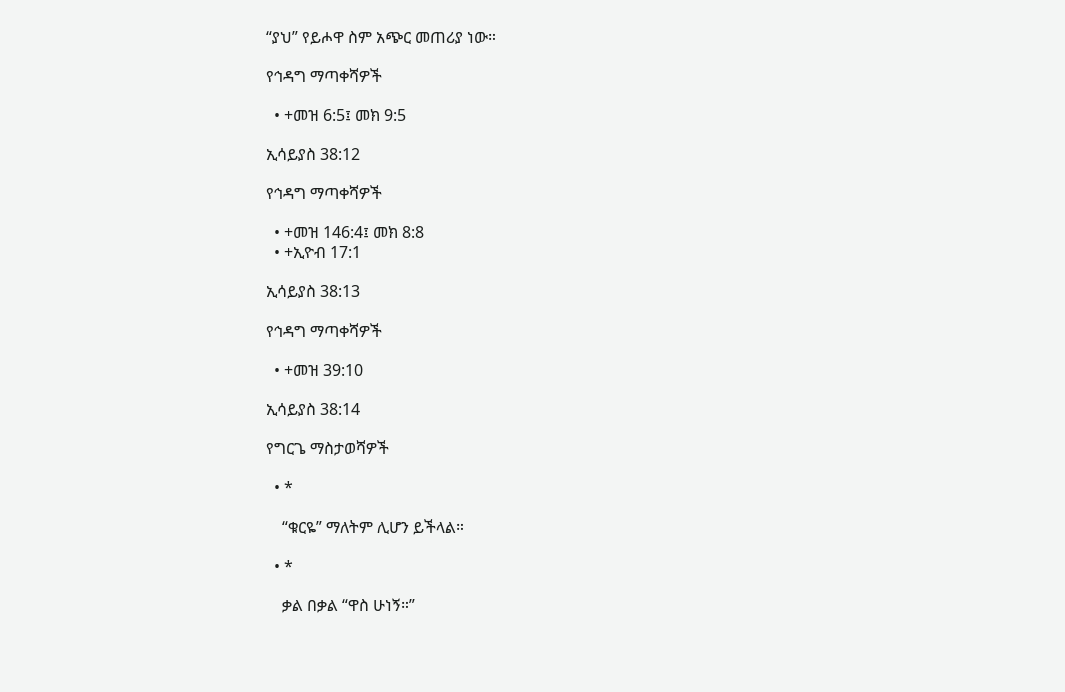“ያህ” የይሖዋ ስም አጭር መጠሪያ ነው።

የኅዳግ ማጣቀሻዎች

  • +መዝ 6:5፤ መክ 9:5

ኢሳይያስ 38:12

የኅዳግ ማጣቀሻዎች

  • +መዝ 146:4፤ መክ 8:8
  • +ኢዮብ 17:1

ኢሳይያስ 38:13

የኅዳግ ማጣቀሻዎች

  • +መዝ 39:10

ኢሳይያስ 38:14

የግርጌ ማስታወሻዎች

  • *

    “ቁርዬ” ማለትም ሊሆን ይችላል።

  • *

    ቃል በቃል “ዋስ ሁነኝ።”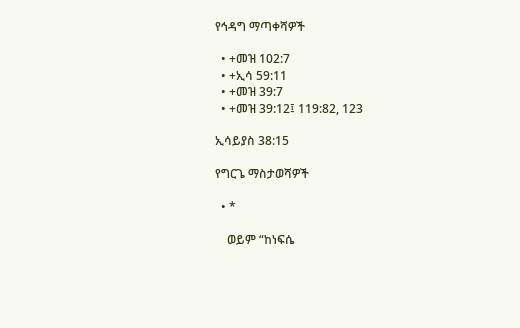የኅዳግ ማጣቀሻዎች

  • +መዝ 102:7
  • +ኢሳ 59:11
  • +መዝ 39:7
  • +መዝ 39:12፤ 119:82, 123

ኢሳይያስ 38:15

የግርጌ ማስታወሻዎች

  • *

    ወይም “ከነፍሴ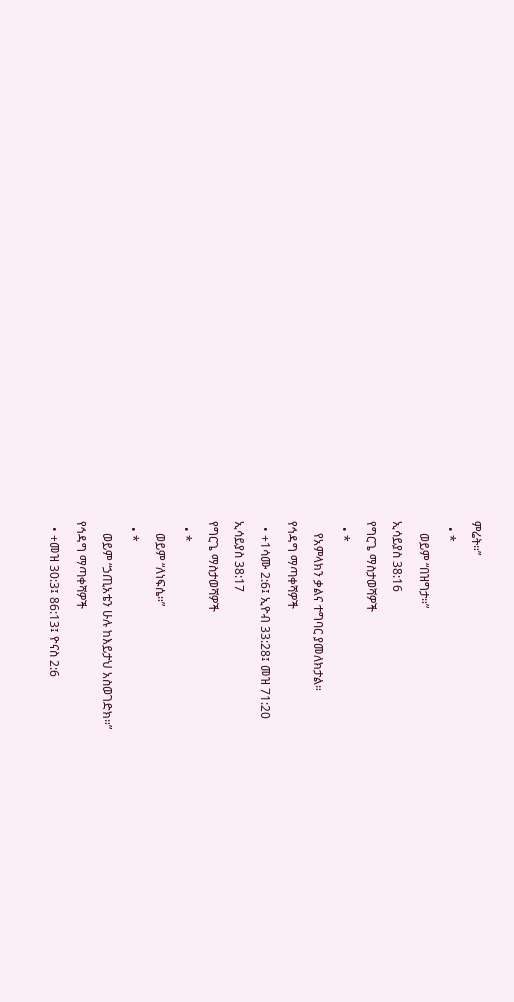ምሬት።”

  • *

    ወይም “በዝግታ።”

ኢሳይያስ 38:16

የግርጌ ማስታወሻዎች

  • *

    የአምላክን ቃልና ተግባር ያመለክታል።

የኅዳግ ማጣቀሻዎች

  • +1ሳሙ 2:6፤ ኢዮብ 33:28፤ መዝ 71:20

ኢሳይያስ 38:17

የግርጌ ማስታወሻዎች

  • *

    ወይም “ለነፍሴ።”

  • *

    ወይም “ኃጢአቴን ሁሉ ከእይታህ አስወገድክ።”

የኅዳግ ማጣቀሻዎች

  • +መዝ 30:3፤ 86:13፤ ዮናስ 2:6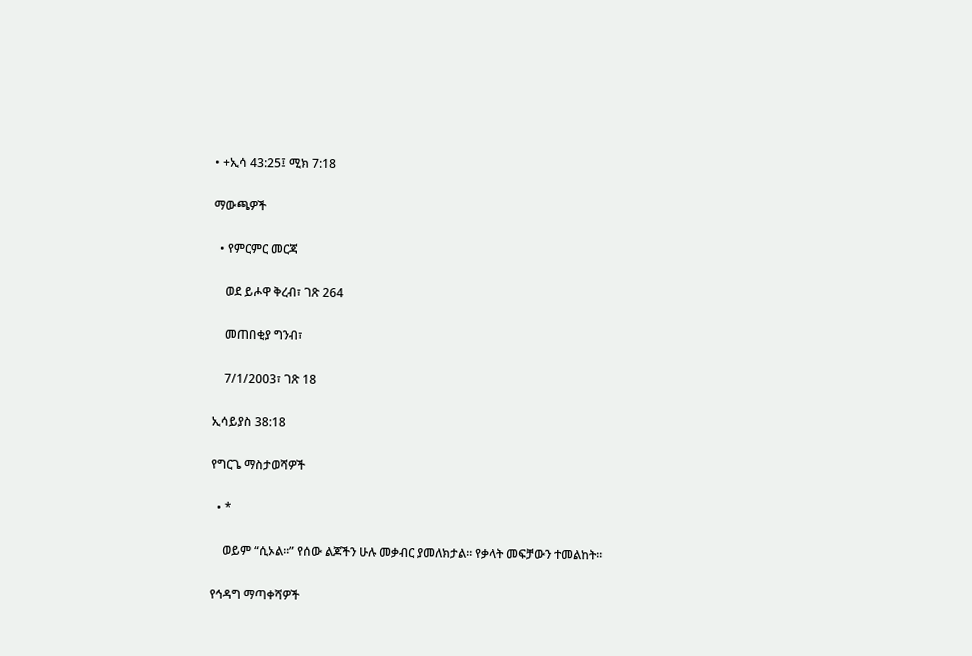• +ኢሳ 43:25፤ ሚክ 7:18

ማውጫዎች

  • የምርምር መርጃ

    ወደ ይሖዋ ቅረብ፣ ገጽ 264

    መጠበቂያ ግንብ፣

    7/1/2003፣ ገጽ 18

ኢሳይያስ 38:18

የግርጌ ማስታወሻዎች

  • *

    ወይም “ሲኦል።” የሰው ልጆችን ሁሉ መቃብር ያመለክታል። የቃላት መፍቻውን ተመልከት።

የኅዳግ ማጣቀሻዎች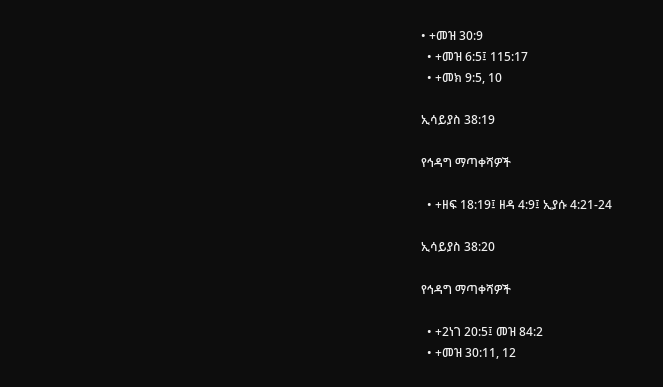• +መዝ 30:9
  • +መዝ 6:5፤ 115:17
  • +መክ 9:5, 10

ኢሳይያስ 38:19

የኅዳግ ማጣቀሻዎች

  • +ዘፍ 18:19፤ ዘዳ 4:9፤ ኢያሱ 4:21-24

ኢሳይያስ 38:20

የኅዳግ ማጣቀሻዎች

  • +2ነገ 20:5፤ መዝ 84:2
  • +መዝ 30:11, 12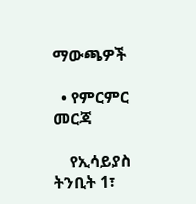ማውጫዎች

  • የምርምር መርጃ

    የኢሳይያስ ትንቢት 1፣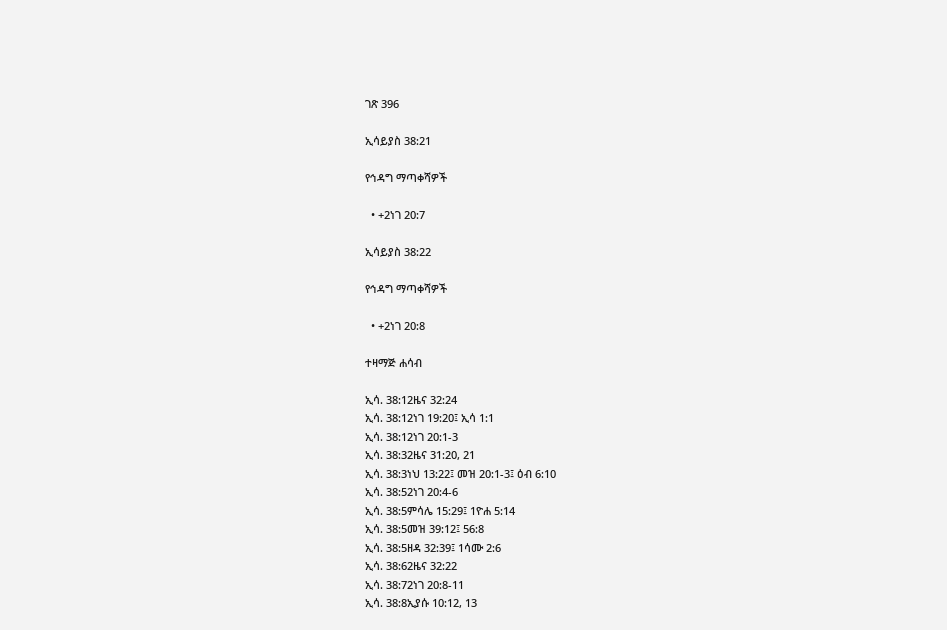ገጽ 396

ኢሳይያስ 38:21

የኅዳግ ማጣቀሻዎች

  • +2ነገ 20:7

ኢሳይያስ 38:22

የኅዳግ ማጣቀሻዎች

  • +2ነገ 20:8

ተዛማጅ ሐሳብ

ኢሳ. 38:12ዜና 32:24
ኢሳ. 38:12ነገ 19:20፤ ኢሳ 1:1
ኢሳ. 38:12ነገ 20:1-3
ኢሳ. 38:32ዜና 31:20, 21
ኢሳ. 38:3ነህ 13:22፤ መዝ 20:1-3፤ ዕብ 6:10
ኢሳ. 38:52ነገ 20:4-6
ኢሳ. 38:5ምሳሌ 15:29፤ 1ዮሐ 5:14
ኢሳ. 38:5መዝ 39:12፤ 56:8
ኢሳ. 38:5ዘዳ 32:39፤ 1ሳሙ 2:6
ኢሳ. 38:62ዜና 32:22
ኢሳ. 38:72ነገ 20:8-11
ኢሳ. 38:8ኢያሱ 10:12, 13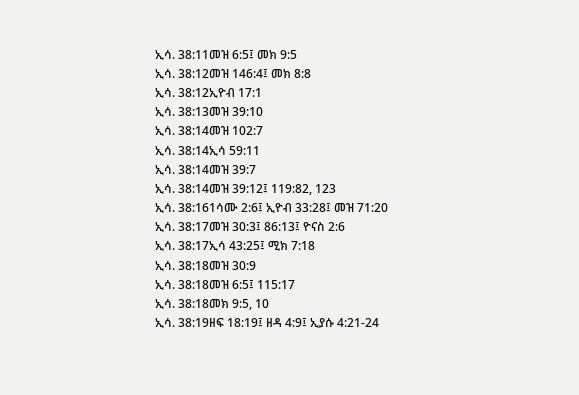ኢሳ. 38:11መዝ 6:5፤ መክ 9:5
ኢሳ. 38:12መዝ 146:4፤ መክ 8:8
ኢሳ. 38:12ኢዮብ 17:1
ኢሳ. 38:13መዝ 39:10
ኢሳ. 38:14መዝ 102:7
ኢሳ. 38:14ኢሳ 59:11
ኢሳ. 38:14መዝ 39:7
ኢሳ. 38:14መዝ 39:12፤ 119:82, 123
ኢሳ. 38:161ሳሙ 2:6፤ ኢዮብ 33:28፤ መዝ 71:20
ኢሳ. 38:17መዝ 30:3፤ 86:13፤ ዮናስ 2:6
ኢሳ. 38:17ኢሳ 43:25፤ ሚክ 7:18
ኢሳ. 38:18መዝ 30:9
ኢሳ. 38:18መዝ 6:5፤ 115:17
ኢሳ. 38:18መክ 9:5, 10
ኢሳ. 38:19ዘፍ 18:19፤ ዘዳ 4:9፤ ኢያሱ 4:21-24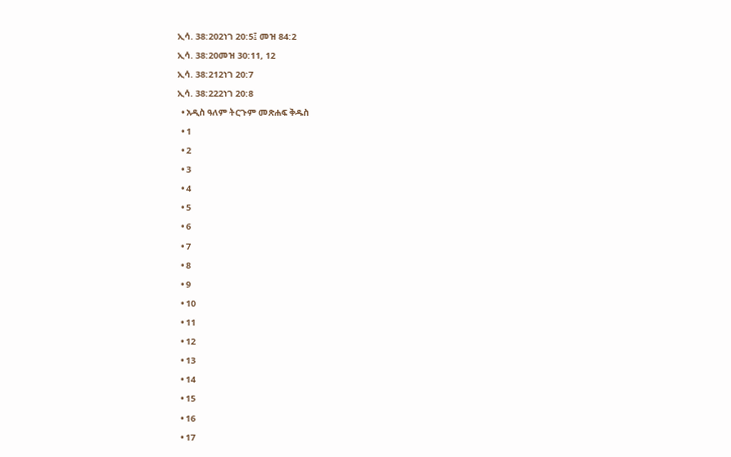ኢሳ. 38:202ነገ 20:5፤ መዝ 84:2
ኢሳ. 38:20መዝ 30:11, 12
ኢሳ. 38:212ነገ 20:7
ኢሳ. 38:222ነገ 20:8
  • አዲስ ዓለም ትርጉም መጽሐፍ ቅዱስ
  • 1
  • 2
  • 3
  • 4
  • 5
  • 6
  • 7
  • 8
  • 9
  • 10
  • 11
  • 12
  • 13
  • 14
  • 15
  • 16
  • 17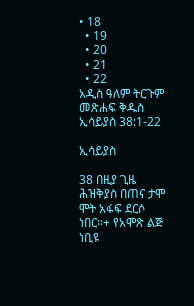• 18
  • 19
  • 20
  • 21
  • 22
አዲስ ዓለም ትርጉም መጽሐፍ ቅዱስ
ኢሳይያስ 38:1-22

ኢሳይያስ

38 በዚያ ጊዜ ሕዝቅያስ በጠና ታሞ ሞት አፋፍ ደርሶ ነበር።+ የአሞጽ ልጅ ነቢዩ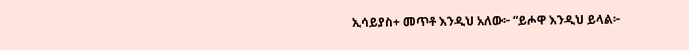ኢሳይያስ+ መጥቶ እንዲህ አለው፦ “ይሖዋ እንዲህ ይላል፦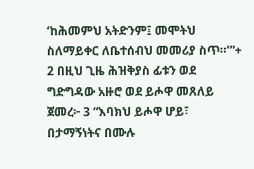‘ከሕመምህ አትድንም፤ መሞትህ ስለማይቀር ለቤተሰብህ መመሪያ ስጥ።’”+ 2 በዚህ ጊዜ ሕዝቅያስ ፊቱን ወደ ግድግዳው አዙሮ ወደ ይሖዋ መጸለይ ጀመረ፦ 3 “እባክህ ይሖዋ ሆይ፣ በታማኝነትና በሙሉ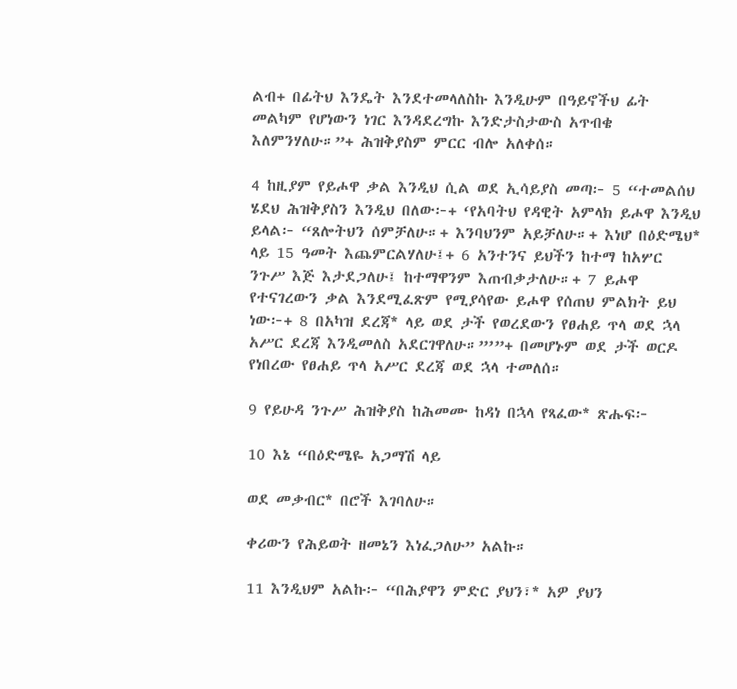ልብ+ በፊትህ እንዴት እንደተመላለስኩ እንዲሁም በዓይኖችህ ፊት መልካም የሆነውን ነገር እንዳደረግኩ እንድታስታውስ አጥብቄ እለምንሃለሁ።”+ ሕዝቅያስም ምርር ብሎ አለቀሰ።

4 ከዚያም የይሖዋ ቃል እንዲህ ሲል ወደ ኢሳይያስ መጣ፦ 5 “ተመልሰህ ሄደህ ሕዝቅያስን እንዲህ በለው፦+ ‘የአባትህ የዳዊት አምላክ ይሖዋ እንዲህ ይላል፦ “ጸሎትህን ሰምቻለሁ።+ እንባህንም አይቻለሁ።+ እነሆ በዕድሜህ* ላይ 15 ዓመት እጨምርልሃለሁ፤+ 6 አንተንና ይህችን ከተማ ከአሦር ንጉሥ እጅ እታደጋለሁ፤ ከተማዋንም እጠብቃታለሁ።+ 7 ይሖዋ የተናገረውን ቃል እንደሚፈጽም የሚያሳየው ይሖዋ የሰጠህ ምልክት ይህ ነው፦+ 8 በአካዝ ደረጃ* ላይ ወደ ታች የወረደውን የፀሐይ ጥላ ወደ ኋላ አሥር ደረጃ እንዲመለስ አደርገዋለሁ።”’”+ በመሆኑም ወደ ታች ወርዶ የነበረው የፀሐይ ጥላ አሥር ደረጃ ወደ ኋላ ተመለሰ።

9 የይሁዳ ንጉሥ ሕዝቅያስ ከሕመሙ ከዳነ በኋላ የጻፈው* ጽሑፍ፦

10 እኔ “በዕድሜዬ አጋማሽ ላይ

ወደ መቃብር* በሮች እገባለሁ።

ቀሪውን የሕይወት ዘመኔን እነፈጋለሁ” አልኩ።

11 እንዲህም አልኩ፦ “በሕያዋን ምድር ያህን፣* አዎ ያህን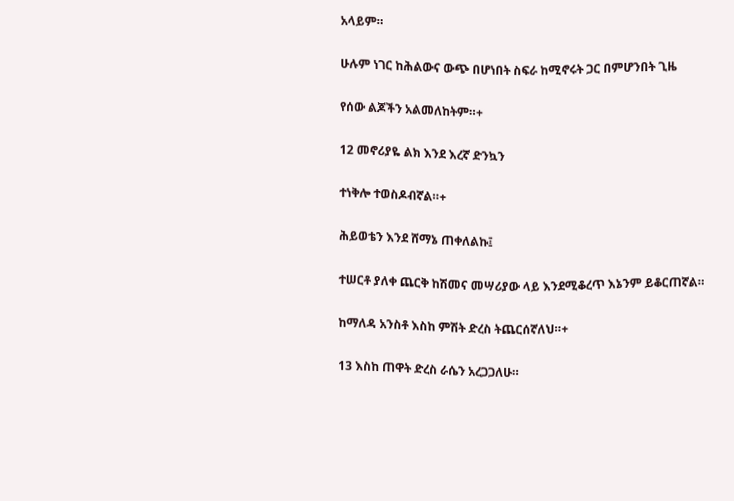አላይም።

ሁሉም ነገር ከሕልውና ውጭ በሆነበት ስፍራ ከሚኖሩት ጋር በምሆንበት ጊዜ

የሰው ልጆችን አልመለከትም።+

12 መኖሪያዬ ልክ እንደ እረኛ ድንኳን

ተነቅሎ ተወስዶብኛል።+

ሕይወቴን እንደ ሸማኔ ጠቀለልኩ፤

ተሠርቶ ያለቀ ጨርቅ ከሽመና መሣሪያው ላይ እንደሚቆረጥ እኔንም ይቆርጠኛል።

ከማለዳ አንስቶ እስከ ምሽት ድረስ ትጨርሰኛለህ።+

13 እስከ ጠዋት ድረስ ራሴን አረጋጋለሁ።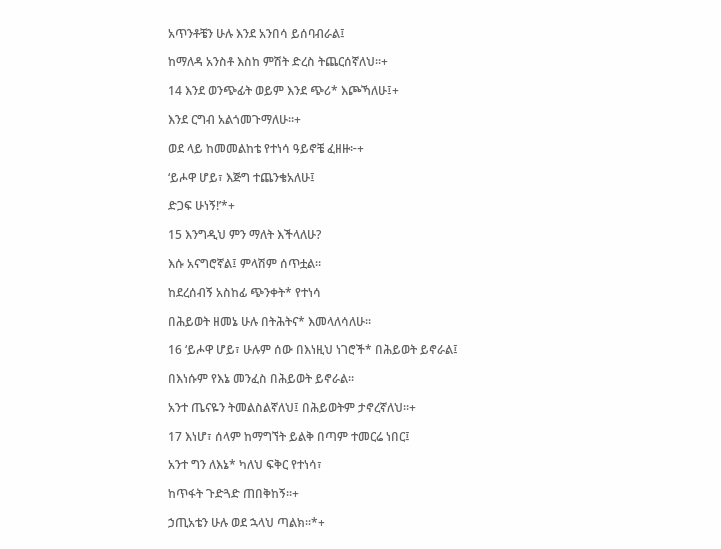አጥንቶቼን ሁሉ እንደ አንበሳ ይሰባብራል፤

ከማለዳ አንስቶ እስከ ምሽት ድረስ ትጨርሰኛለህ።+

14 እንደ ወንጭፊት ወይም እንደ ጭሪ* እጮኻለሁ፤+

እንደ ርግብ አልጎመጉማለሁ።+

ወደ ላይ ከመመልከቴ የተነሳ ዓይኖቼ ፈዘዙ፦+

‘ይሖዋ ሆይ፣ እጅግ ተጨንቄአለሁ፤

ድጋፍ ሁነኝ!’*+

15 እንግዲህ ምን ማለት እችላለሁ?

እሱ አናግሮኛል፤ ምላሽም ሰጥቷል።

ከደረሰብኝ አስከፊ ጭንቀት* የተነሳ

በሕይወት ዘመኔ ሁሉ በትሕትና* እመላለሳለሁ።

16 ‘ይሖዋ ሆይ፣ ሁሉም ሰው በእነዚህ ነገሮች* በሕይወት ይኖራል፤

በእነሱም የእኔ መንፈስ በሕይወት ይኖራል።

አንተ ጤናዬን ትመልስልኛለህ፤ በሕይወትም ታኖረኛለህ።+

17 እነሆ፣ ሰላም ከማግኘት ይልቅ በጣም ተመርሬ ነበር፤

አንተ ግን ለእኔ* ካለህ ፍቅር የተነሳ፣

ከጥፋት ጉድጓድ ጠበቅከኝ።+

ኃጢአቴን ሁሉ ወደ ኋላህ ጣልክ።*+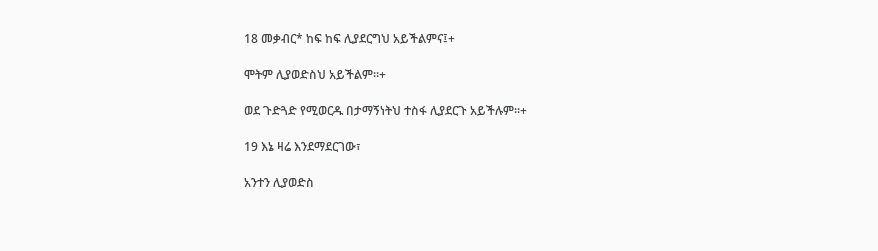18 መቃብር* ከፍ ከፍ ሊያደርግህ አይችልምና፤+

ሞትም ሊያወድስህ አይችልም።+

ወደ ጉድጓድ የሚወርዱ በታማኝነትህ ተስፋ ሊያደርጉ አይችሉም።+

19 እኔ ዛሬ እንደማደርገው፣

አንተን ሊያወድስ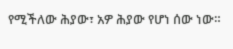የሚችለው ሕያው፣ አዎ ሕያው የሆነ ሰው ነው።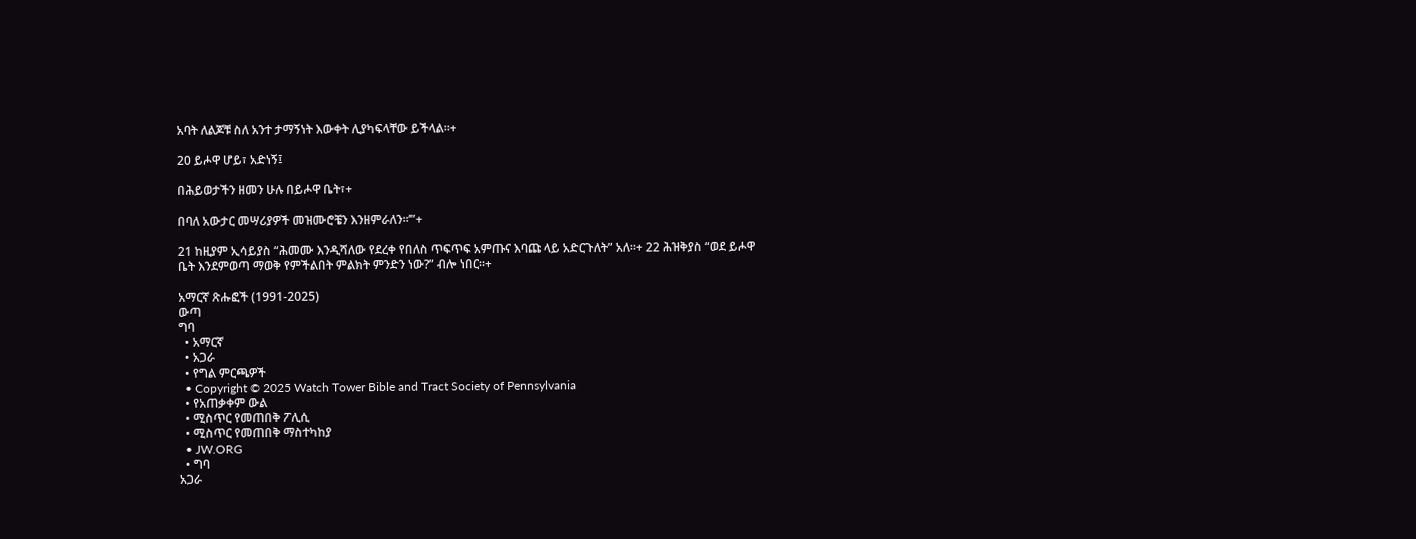አባት ለልጆቹ ስለ አንተ ታማኝነት እውቀት ሊያካፍላቸው ይችላል።+

20 ይሖዋ ሆይ፣ አድነኝ፤

በሕይወታችን ዘመን ሁሉ በይሖዋ ቤት፣+

በባለ አውታር መሣሪያዎች መዝሙሮቼን እንዘምራለን።’”+

21 ከዚያም ኢሳይያስ “ሕመሙ እንዲሻለው የደረቀ የበለስ ጥፍጥፍ አምጡና እባጩ ላይ አድርጉለት” አለ።+ 22 ሕዝቅያስ “ወደ ይሖዋ ቤት እንደምወጣ ማወቅ የምችልበት ምልክት ምንድን ነው?” ብሎ ነበር።+

አማርኛ ጽሑፎች (1991-2025)
ውጣ
ግባ
  • አማርኛ
  • አጋራ
  • የግል ምርጫዎች
  • Copyright © 2025 Watch Tower Bible and Tract Society of Pennsylvania
  • የአጠቃቀም ውል
  • ሚስጥር የመጠበቅ ፖሊሲ
  • ሚስጥር የመጠበቅ ማስተካከያ
  • JW.ORG
  • ግባ
አጋራ